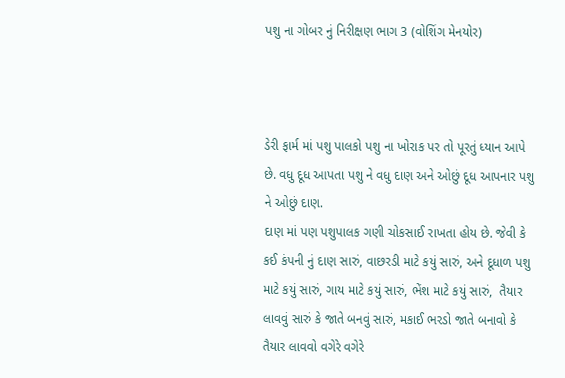પશુ ના ગોબર નું નિરીક્ષણ ભાગ 3 (વોશિંગ મેનયોર)



ડેરી ફાર્મ માં પશુ પાલકો પશુ ના ખોરાક પર તો પૂરતું ધ્યાન આપે છે. વધુ દૂધ આપતા પશુ ને વધુ દાણ અને ઓછું દૂધ આપનાર પશુ ને ઓછું દાણ.
દાણ માં પણ પશુપાલક ગણી ચોકસાઈ રાખતા હોય છે. જેવી કે કઈ કંપની નું દાણ સારું, વાછરડી માટે કયું સારું, અને દૂધાળ પશુ માટે કયું સારું, ગાય માટે કયું સારું, ભેંશ માટે કયું સારું,  તૈયાર લાવવું સારું કે જાતે બનવું સારું, મકાઈ ભરડો જાતે બનાવો કે તૈયાર લાવવો વગેરે વગેરે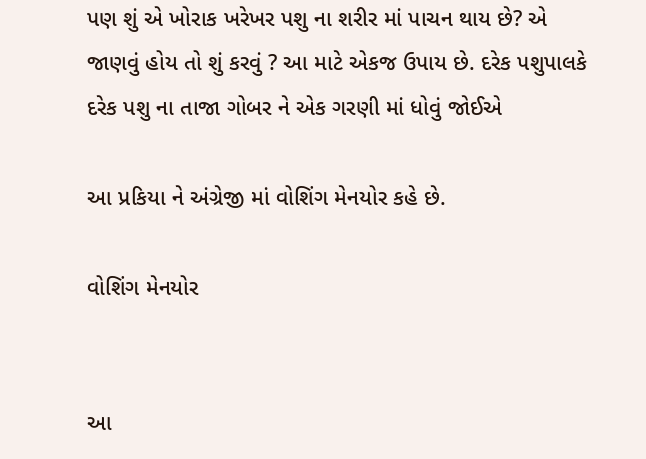પણ શું એ ખોરાક ખરેખર પશુ ના શરીર માં પાચન થાય છે? એ જાણવું હોય તો શું કરવું ? આ માટે એકજ ઉપાય છે. દરેક પશુપાલકે દરેક પશુ ના તાજા ગોબર ને એક ગરણી માં ધોવું જોઈએ

આ પ્રકિયા ને અંગ્રેજી માં વોશિંગ મેનયોર કહે છે.

વોશિંગ મેનયોર


આ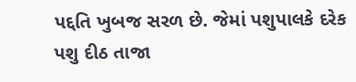પદ્દતિ ખુબજ સરળ છે. જેમાં પશુપાલકે દરેક પશુ દીઠ તાજા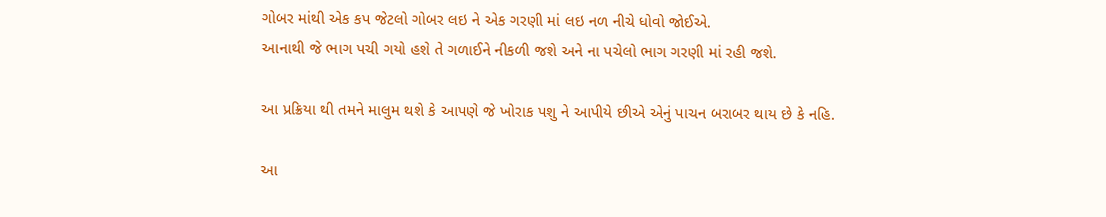ગોબર માંથી એક કપ જેટલો ગોબર લઇ ને એક ગરણી માં લઇ નળ નીચે ધોવો જોઈએ.
આનાથી જે ભાગ પચી ગયો હશે તે ગળાઈને નીકળી જશે અને ના પચેલો ભાગ ગરણી માં રહી જશે.

આ પ્રક્રિયા થી તમને માલુમ થશે કે આપણે જે ખોરાક પશુ ને આપીયે છીએ એનું પાચન બરાબર થાય છે કે નહિ.

આ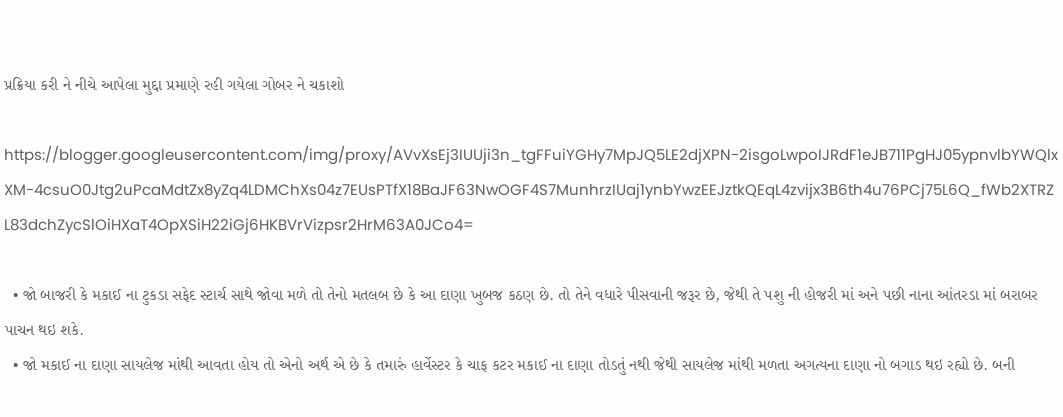પ્રક્રિયા કરી ને નીચે આપેલા મુદ્દા પ્રમાણે રહી ગયેલા ગોબર ને ચકાશો

https://blogger.googleusercontent.com/img/proxy/AVvXsEj3IUUji3n_tgFFuiYGHy7MpJQ5LE2djXPN-2isgoLwpoIJRdF1eJB711PgHJ05ypnvlbYWQlxXM-4csuO0Jtg2uPcaMdtZx8yZq4LDMChXs04z7EUsPTfX18BaJF63NwOGF4S7MunhrzIUaj1ynbYwzEEJztkQEqL4zvijx3B6th4u76PCj75L6Q_fWb2XTRZL83dchZycSlOiHXaT4OpXSiH22iGj6HKBVrVizpsr2HrM63A0JCo4=

  • જો બાજરી કે મકાઈ ના ટુકડા સફેદ સ્ટાર્ચ સાથે જોવા મળે તો તેનો મતલબ છે કે આ દાણા ખુબજ કઠણ છે. તો તેને વધારે પીસવાની જરૂર છે, જેથી તે પશુ ની હોજરી માં અને પછી નાના આંતરડા માં બરાબર પાચન થઇ શકે.
  • જો મકાઈ ના દાણા સાયલેજ માંથી આવતા હોય તો એનો અર્થ એ છે કે તમારું હાર્વેસ્ટર કે ચાફ કટર મકાઈ ના દાણા તોડતું નથી જેથી સાયલેજ માંથી મળતા અગત્યના દાણા નો બગાડ થઇ રહ્યો છે. બની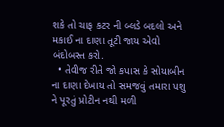શકે તો ચાફ કટર ની બ્લડે બદલો અને મકાઈ ના દાણા તૂટી જાય એવો બંદોબસ્ત કરો.
  • તેવીજ રીતે જો કપાસ કે સોયાબીન ના દાણા દેખાય તો સમજવું તમારા પશુ ને પૂરતું પ્રોટીન નથી મળી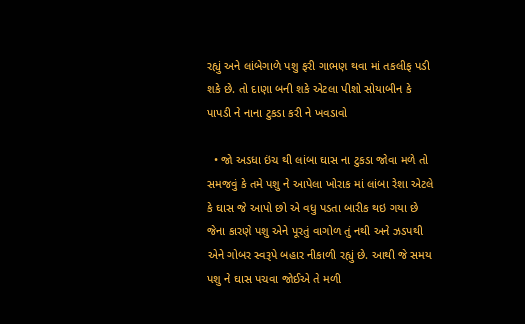રહ્યું અને લાંબેગાળે પશુ ફરી ગાભણ થવા માં તકલીફ પડી શકે છે. તો દાણા બની શકે એટલા પીશો સોયાબીન કે પાપડી ને નાના ટુકડા કરી ને ખવડાવો

  • જો અડધા ઇંચ થી લાંબા ઘાસ ના ટુકડા જોવા મળે તો સમજવું કે તમે પશુ ને આપેલા ખોરાક માં લાંબા રેશા એટલે કે ઘાસ જે આપો છો એ વધુ પડતા બારીક થઇ ગયા છે જેના કારણે પશુ એને પૂરતું વાગોળ તું નથી અને ઝડપથી એને ગોબર સ્વરૂપે બહાર નીકાળી રહ્યું છે. આથી જે સમય પશુ ને ઘાસ પચવા જોઈએ તે મળી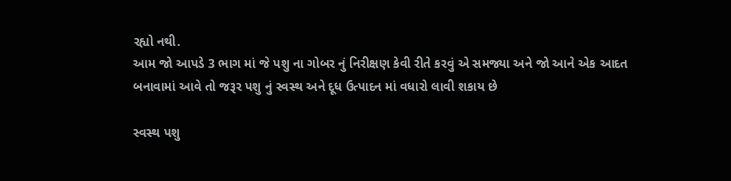રહ્યો નથી.
આમ જો આપડે 3 ભાગ માં જે પશુ ના ગોબર નું નિરીક્ષણ કેવી રીતે કરવું એ સમજ્યા અને જો આને એક આદત બનાવામાં આવે તો જરૂર પશુ નું સ્વસ્થ અને દૂધ ઉત્પાદન માં વધારો લાવી શકાય છે

સ્વસ્થ પશુ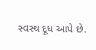સ્વસ્થ દૂધ આપે છે.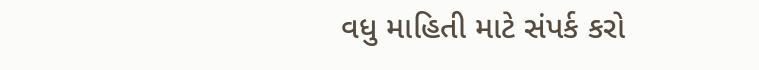વધુ માહિતી માટે સંપર્ક કરો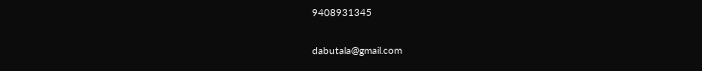9408931345

dabutala@gmail.com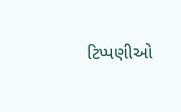ટિપ્પણીઓ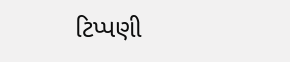ટિપ્પણી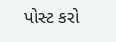પોસ્ટ કરો